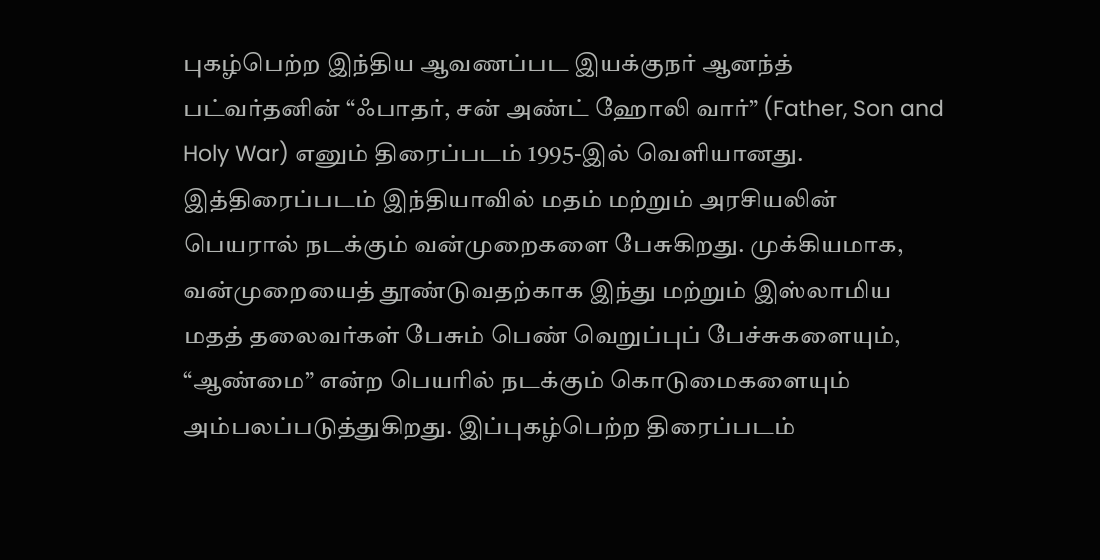புகழ்பெற்ற இந்திய ஆவணப்பட இயக்குநர் ஆனந்த் பட்வர்தனின் “ஃபாதர், சன் அண்ட் ஹோலி வார்” (Father, Son and Holy War) எனும் திரைப்படம் 1995-இல் வெளியானது. இத்திரைப்படம் இந்தியாவில் மதம் மற்றும் அரசியலின் பெயரால் நடக்கும் வன்முறைகளை பேசுகிறது. முக்கியமாக, வன்முறையைத் தூண்டுவதற்காக இந்து மற்றும் இஸ்லாமிய மதத் தலைவர்கள் பேசும் பெண் வெறுப்புப் பேச்சுகளையும், “ஆண்மை” என்ற பெயரில் நடக்கும் கொடுமைகளையும் அம்பலப்படுத்துகிறது. இப்புகழ்பெற்ற திரைப்படம்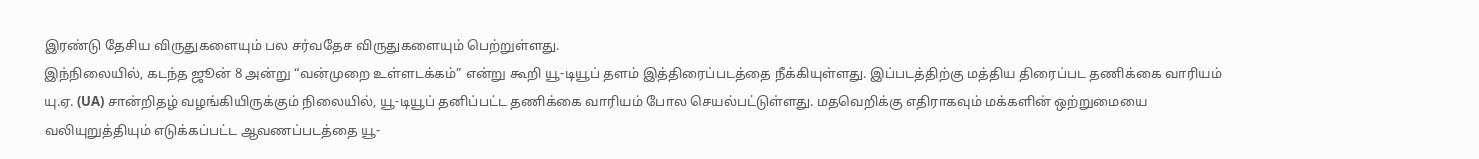இரண்டு தேசிய விருதுகளையும் பல சர்வதேச விருதுகளையும் பெற்றுள்ளது.
இந்நிலையில், கடந்த ஜூன் 8 அன்று “வன்முறை உள்ளடக்கம்” என்று கூறி யூ-டியூப் தளம் இத்திரைப்படத்தை நீக்கியுள்ளது. இப்படத்திற்கு மத்திய திரைப்பட தணிக்கை வாரியம் யு.ஏ. (UA) சான்றிதழ் வழங்கியிருக்கும் நிலையில், யூ-டியூப் தனிப்பட்ட தணிக்கை வாரியம் போல செயல்பட்டுள்ளது. மதவெறிக்கு எதிராகவும் மக்களின் ஒற்றுமையை வலியுறுத்தியும் எடுக்கப்பட்ட ஆவணப்படத்தை யூ-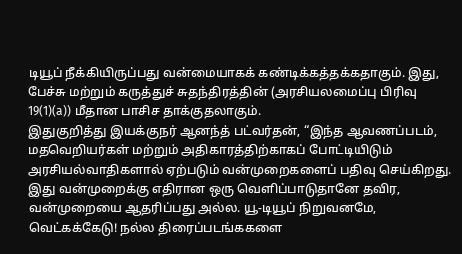டியூப் நீக்கியிருப்பது வன்மையாகக் கண்டிக்கத்தக்கதாகும். இது, பேச்சு மற்றும் கருத்துச் சுதந்திரத்தின் (அரசியலமைப்பு பிரிவு 19(1)(a)) மீதான பாசிச தாக்குதலாகும்.
இதுகுறித்து இயக்குநர் ஆனந்த் பட்வர்தன், “இந்த ஆவணப்படம், மதவெறியர்கள் மற்றும் அதிகாரத்திற்காகப் போட்டியிடும் அரசியல்வாதிகளால் ஏற்படும் வன்முறைகளைப் பதிவு செய்கிறது. இது வன்முறைக்கு எதிரான ஒரு வெளிப்பாடுதானே தவிர, வன்முறையை ஆதரிப்பது அல்ல. யூ-டியூப் நிறுவனமே, வெட்கக்கேடு! நல்ல திரைப்படங்ககளை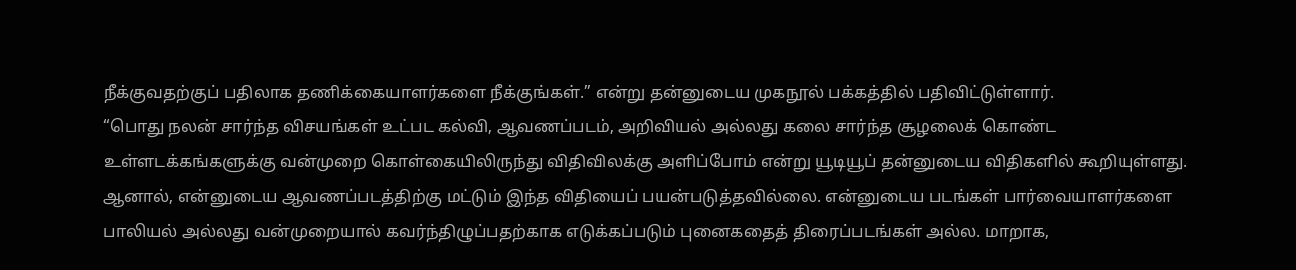நீக்குவதற்குப் பதிலாக தணிக்கையாளர்களை நீக்குங்கள்.” என்று தன்னுடைய முகநூல் பக்கத்தில் பதிவிட்டுள்ளார்.
“பொது நலன் சார்ந்த விசயங்கள் உட்பட கல்வி, ஆவணப்படம், அறிவியல் அல்லது கலை சார்ந்த சூழலைக் கொண்ட உள்ளடக்கங்களுக்கு வன்முறை கொள்கையிலிருந்து விதிவிலக்கு அளிப்போம் என்று யூடியூப் தன்னுடைய விதிகளில் கூறியுள்ளது. ஆனால், என்னுடைய ஆவணப்படத்திற்கு மட்டும் இந்த விதியைப் பயன்படுத்தவில்லை. என்னுடைய படங்கள் பார்வையாளர்களை பாலியல் அல்லது வன்முறையால் கவர்ந்திழுப்பதற்காக எடுக்கப்படும் புனைகதைத் திரைப்படங்கள் அல்ல. மாறாக,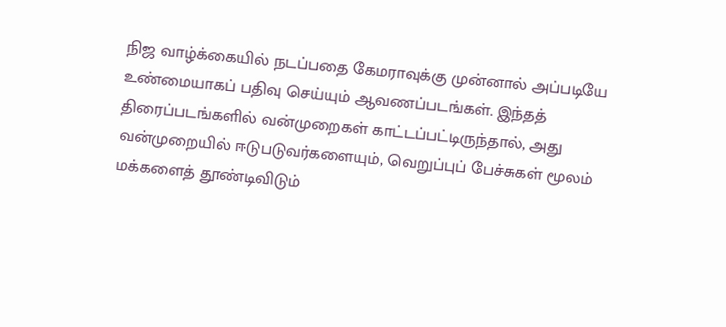நிஜ வாழ்க்கையில் நடப்பதை கேமராவுக்கு முன்னால் அப்படியே உண்மையாகப் பதிவு செய்யும் ஆவணப்படங்கள். இந்தத் திரைப்படங்களில் வன்முறைகள் காட்டப்பட்டிருந்தால், அது வன்முறையில் ஈடுபடுவர்களையும், வெறுப்புப் பேச்சுகள் மூலம் மக்களைத் தூண்டிவிடும்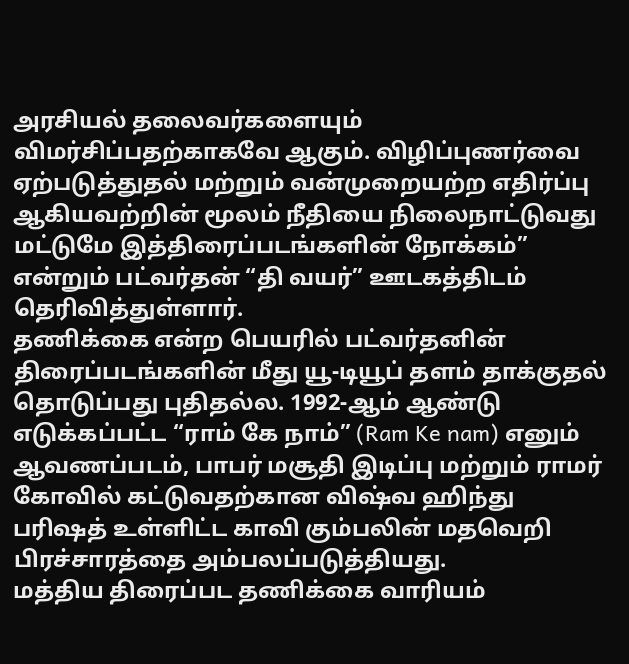அரசியல் தலைவர்களையும் விமர்சிப்பதற்காகவே ஆகும். விழிப்புணர்வை ஏற்படுத்துதல் மற்றும் வன்முறையற்ற எதிர்ப்பு ஆகியவற்றின் மூலம் நீதியை நிலைநாட்டுவது மட்டுமே இத்திரைப்படங்களின் நோக்கம்” என்றும் பட்வர்தன் “தி வயர்” ஊடகத்திடம் தெரிவித்துள்ளார்.
தணிக்கை என்ற பெயரில் பட்வர்தனின் திரைப்படங்களின் மீது யூ-டியூப் தளம் தாக்குதல் தொடுப்பது புதிதல்ல. 1992-ஆம் ஆண்டு எடுக்கப்பட்ட “ராம் கே நாம்” (Ram Ke nam) எனும் ஆவணப்படம், பாபர் மசூதி இடிப்பு மற்றும் ராமர் கோவில் கட்டுவதற்கான விஷ்வ ஹிந்து பரிஷத் உள்ளிட்ட காவி கும்பலின் மதவெறி பிரச்சாரத்தை அம்பலப்படுத்தியது.
மத்திய திரைப்பட தணிக்கை வாரியம்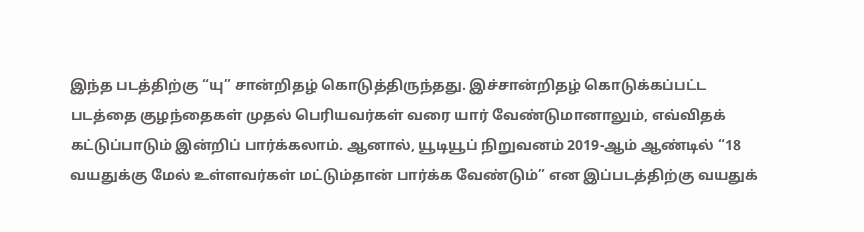இந்த படத்திற்கு “யு” சான்றிதழ் கொடுத்திருந்தது. இச்சான்றிதழ் கொடுக்கப்பட்ட படத்தை குழந்தைகள் முதல் பெரியவர்கள் வரை யார் வேண்டுமானாலும், எவ்விதக் கட்டுப்பாடும் இன்றிப் பார்க்கலாம். ஆனால், யூடியூப் நிறுவனம் 2019-ஆம் ஆண்டில் “18 வயதுக்கு மேல் உள்ளவர்கள் மட்டும்தான் பார்க்க வேண்டும்” என இப்படத்திற்கு வயதுக்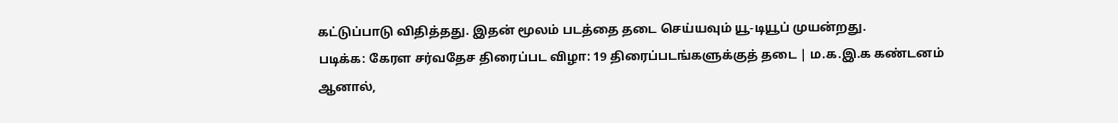கட்டுப்பாடு விதித்தது. இதன் மூலம் படத்தை தடை செய்யவும் யூ-டியூப் முயன்றது.
படிக்க: கேரள சர்வதேச திரைப்பட விழா: 19 திரைப்படங்களுக்குத் தடை | ம.க.இ.க கண்டனம்
ஆனால்,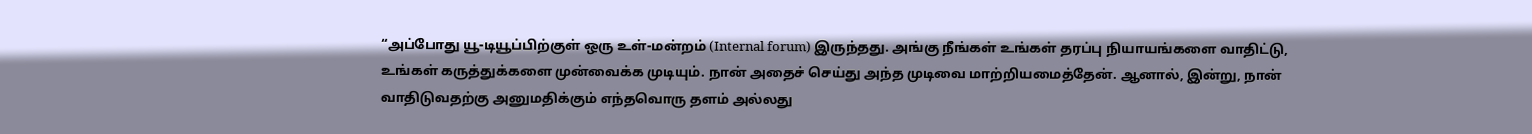“அப்போது யூ-டியூப்பிற்குள் ஒரு உள்-மன்றம் (Internal forum) இருந்தது. அங்கு நீங்கள் உங்கள் தரப்பு நியாயங்களை வாதிட்டு, உங்கள் கருத்துக்களை முன்வைக்க முடியும். நான் அதைச் செய்து அந்த முடிவை மாற்றியமைத்தேன். ஆனால், இன்று, நான் வாதிடுவதற்கு அனுமதிக்கும் எந்தவொரு தளம் அல்லது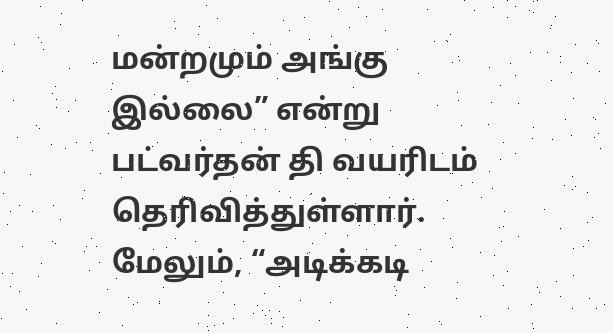மன்றமும் அங்கு இல்லை” என்று பட்வர்தன் தி வயரிடம் தெரிவித்துள்ளார்.
மேலும், “அடிக்கடி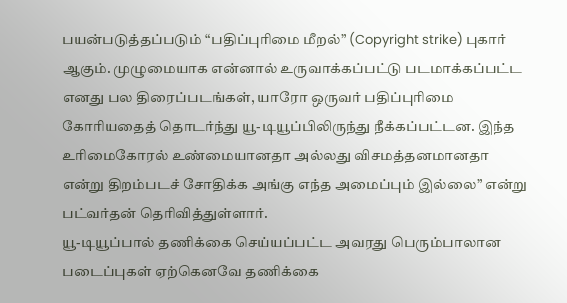பயன்படுத்தப்படும் “பதிப்புரிமை மீறல்” (Copyright strike) புகார் ஆகும். முழுமையாக என்னால் உருவாக்கப்பட்டு படமாக்கப்பட்ட எனது பல திரைப்படங்கள், யாரோ ஒருவர் பதிப்புரிமை கோரியதைத் தொடர்ந்து யூ-டியூப்பிலிருந்து நீக்கப்பட்டன. இந்த உரிமைகோரல் உண்மையானதா அல்லது விசமத்தனமானதா என்று திறம்படச் சோதிக்க அங்கு எந்த அமைப்பும் இல்லை” என்று பட்வர்தன் தெரிவித்துள்ளார்.
யூ-டியூப்பால் தணிக்கை செய்யப்பட்ட அவரது பெரும்பாலான படைப்புகள் ஏற்கெனவே தணிக்கை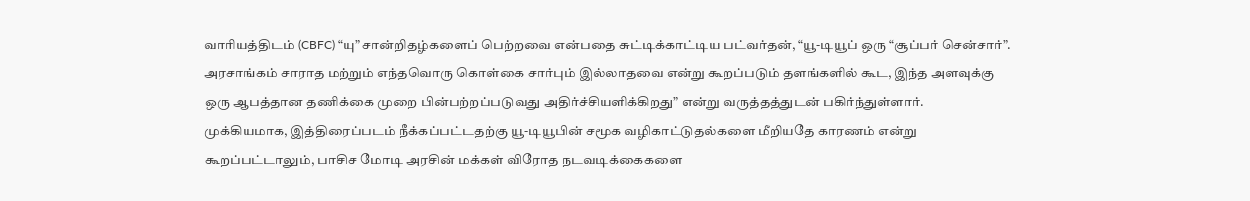வாரியத்திடம் (CBFC) “யு” சான்றிதழ்களைப் பெற்றவை என்பதை சுட்டிக்காட்டிய பட்வர்தன், “யூ-டியூப் ஒரு “சூப்பர் சென்சார்”. அரசாங்கம் சாராத மற்றும் எந்தவொரு கொள்கை சார்பும் இல்லாதவை என்று கூறப்படும் தளங்களில் கூட, இந்த அளவுக்கு ஒரு ஆபத்தான தணிக்கை முறை பின்பற்றப்படுவது அதிர்ச்சியளிக்கிறது” என்று வருத்தத்துடன் பகிர்ந்துள்ளார்.
முக்கியமாக, இத்திரைப்படம் நீக்கப்பட்டதற்கு யூ-டியூபின் சமூக வழிகாட்டுதல்களை மீறியதே காரணம் என்று கூறப்பட்டாலும், பாசிச மோடி அரசின் மக்கள் விரோத நடவடிக்கைகளை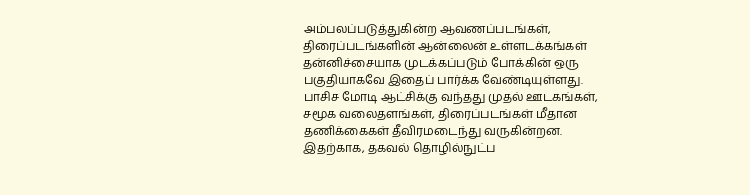அம்பலப்படுத்துகின்ற ஆவணப்படங்கள், திரைப்படங்களின் ஆன்லைன் உள்ளடக்கங்கள் தன்னிச்சையாக முடக்கப்படும் போக்கின் ஒரு பகுதியாகவே இதைப் பார்க்க வேண்டியுள்ளது.
பாசிச மோடி ஆட்சிக்கு வந்தது முதல் ஊடகங்கள், சமூக வலைதளங்கள், திரைப்படங்கள் மீதான தணிக்கைகள் தீவிரமடைந்து வருகின்றன. இதற்காக, தகவல் தொழில்நுட்ப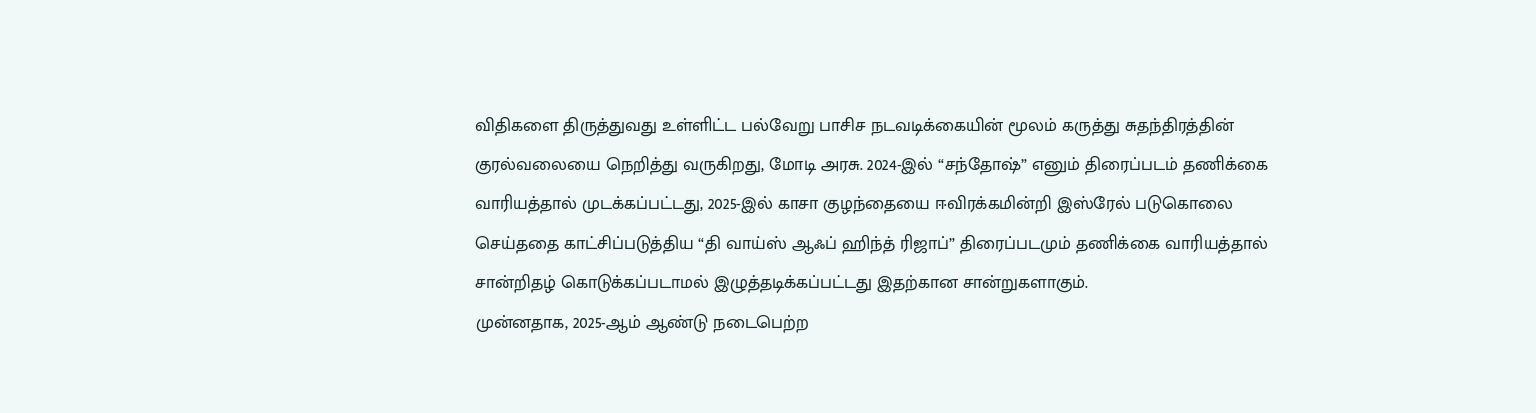விதிகளை திருத்துவது உள்ளிட்ட பல்வேறு பாசிச நடவடிக்கையின் மூலம் கருத்து சுதந்திரத்தின் குரல்வலையை நெறித்து வருகிறது, மோடி அரசு. 2024-இல் “சந்தோஷ்” எனும் திரைப்படம் தணிக்கை வாரியத்தால் முடக்கப்பட்டது, 2025-இல் காசா குழந்தையை ஈவிரக்கமின்றி இஸ்ரேல் படுகொலை செய்ததை காட்சிப்படுத்திய “தி வாய்ஸ் ஆஃப் ஹிந்த் ரிஜாப்” திரைப்படமும் தணிக்கை வாரியத்தால் சான்றிதழ் கொடுக்கப்படாமல் இழுத்தடிக்கப்பட்டது இதற்கான சான்றுகளாகும்.
முன்னதாக, 2025-ஆம் ஆண்டு நடைபெற்ற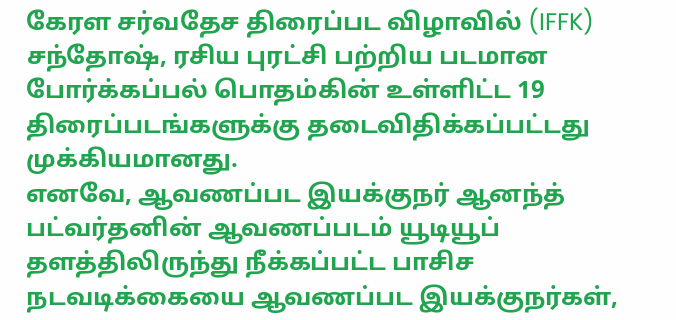கேரள சர்வதேச திரைப்பட விழாவில் (IFFK) சந்தோஷ், ரசிய புரட்சி பற்றிய படமான போர்க்கப்பல் பொதம்கின் உள்ளிட்ட 19 திரைப்படங்களுக்கு தடைவிதிக்கப்பட்டது முக்கியமானது.
எனவே, ஆவணப்பட இயக்குநர் ஆனந்த் பட்வர்தனின் ஆவணப்படம் யூடியூப் தளத்திலிருந்து நீக்கப்பட்ட பாசிச நடவடிக்கையை ஆவணப்பட இயக்குநர்கள்,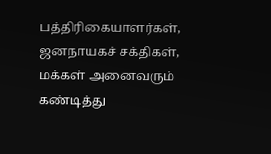பத்திரிகையாளர்கள், ஜனநாயகச் சக்திகள், மக்கள் அனைவரும் கண்டித்து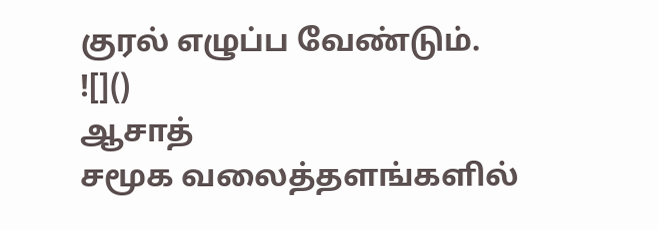குரல் எழுப்ப வேண்டும்.
![]()
ஆசாத்
சமூக வலைத்தளங்களில்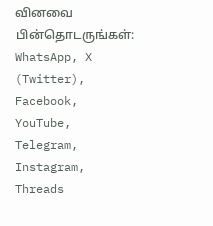வினவை பின்தொடருங்கள்:
WhatsApp, X (Twitter), Facebook, YouTube, Telegram, Instagram, Threads